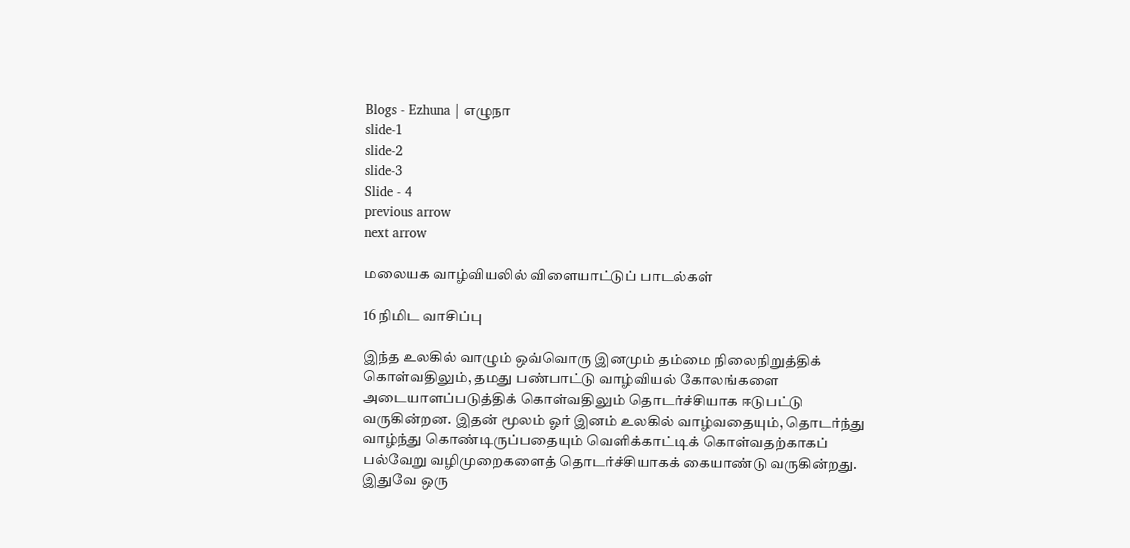Blogs - Ezhuna | எழுநா
slide-1
slide-2
slide-3
Slide - 4
previous arrow
next arrow

மலையக வாழ்வியலில் விளையாட்டுப் பாடல்கள்

16 நிமிட வாசிப்பு

இந்த உலகில் வாழும் ஒவ்வொரு இனமும் தம்மை நிலைநிறுத்திக் கொள்வதிலும், தமது பண்பாட்டு வாழ்வியல் கோலங்களை அடையாளப்படுத்திக் கொள்வதிலும் தொடர்ச்சியாக ஈடுபட்டு வருகின்றன. இதன் மூலம் ஓர் இனம் உலகில் வாழ்வதையும், தொடர்ந்து வாழ்ந்து கொண்டிருப்பதையும் வெளிக்காட்டிக் கொள்வதற்காகப் பல்வேறு வழிமுறைகளைத் தொடர்ச்சியாகக் கையாண்டு வருகின்றது. இதுவே ஒரு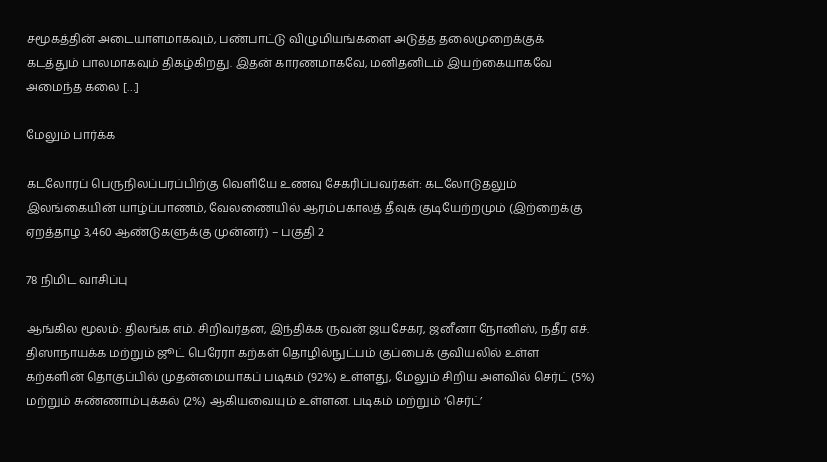சமூகத்தின் அடையாளமாகவும், பண்பாட்டு விழுமியங்களை அடுத்த தலைமுறைக்குக் கடத்தும் பாலமாகவும் திகழ்கிறது. இதன் காரணமாகவே, மனிதனிடம் இயற்கையாகவே அமைந்த கலை […]

மேலும் பார்க்க

கடலோரப் பெருநிலப்பரப்பிற்கு வெளியே உணவு சேகரிப்பவர்கள்: கடலோடுதலும் இலங்கையின் யாழ்ப்பாணம், வேலணையில் ஆரம்பகாலத் தீவுக் குடியேற்றமும் (இற்றைக்கு ஏறத்தாழ 3,460 ஆண்டுகளுக்கு முன்னர்) – பகுதி 2

78 நிமிட வாசிப்பு

ஆங்கில மூலம்: திலங்க எம். சிறிவர்தன, இந்திக்க ருவன் ஜயசேகர, ஜனீனா நோனிஸ், நதீர எச். திஸாநாயக்க மற்றும் ஜூட் பெரேரா கற்கள் தொழில்நுட்பம் குப்பைக் குவியலில் உள்ள கற்களின் தொகுப்பில் முதன்மையாகப் படிகம் (92%) உள்ளது, மேலும் சிறிய அளவில் செர்ட் (5%) மற்றும் சுண்ணாம்புக்கல் (2%) ஆகியவையும் உள்ளன. படிகம் மற்றும் ‘செர்ட்’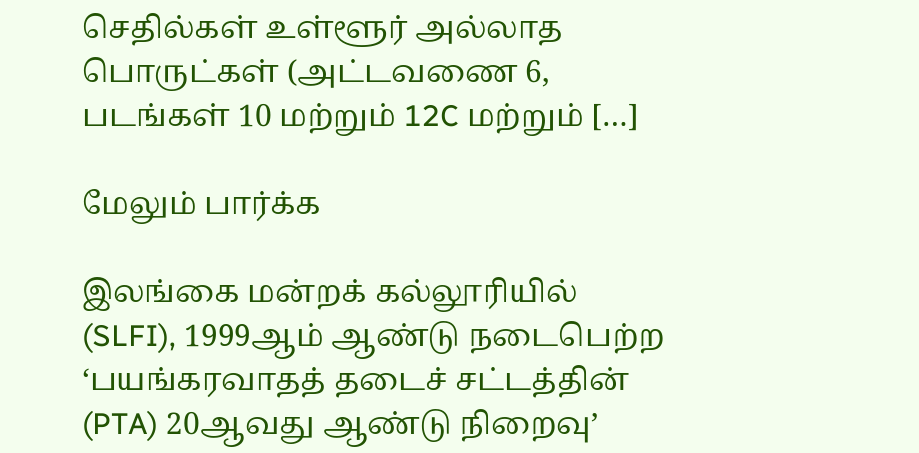செதில்கள் உள்ளூர் அல்லாத பொருட்கள் (அட்டவணை 6, படங்கள் 10 மற்றும் 12C மற்றும் […]

மேலும் பார்க்க

இலங்கை மன்றக் கல்லூரியில் (SLFI), 1999ஆம் ஆண்டு நடைபெற்ற ‘பயங்கரவாதத் தடைச் சட்டத்தின் (PTA) 20ஆவது ஆண்டு நிறைவு’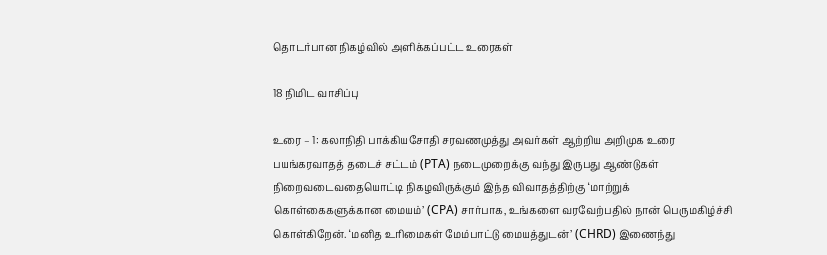தொடர்பான நிகழ்வில் அளிக்கப்பட்ட உரைகள்

18 நிமிட வாசிப்பு

உரை – 1: கலாநிதி பாக்கியசோதி சரவணமுத்து அவர்கள் ஆற்றிய அறிமுக உரை பயங்கரவாதத் தடைச் சட்டம் (PTA) நடைமுறைக்கு வந்து இருபது ஆண்டுகள் நிறைவடைவதையொட்டி நிகழவிருக்கும் இந்த விவாதத்திற்கு ‘மாற்றுக் கொள்கைகளுக்கான மையம்’ (CPA) சார்பாக, உங்களை வரவேற்பதில் நான் பெருமகிழ்ச்சி கொள்கிறேன். ‘மனித உரிமைகள் மேம்பாட்டு மையத்துடன்’ (CHRD) இணைந்து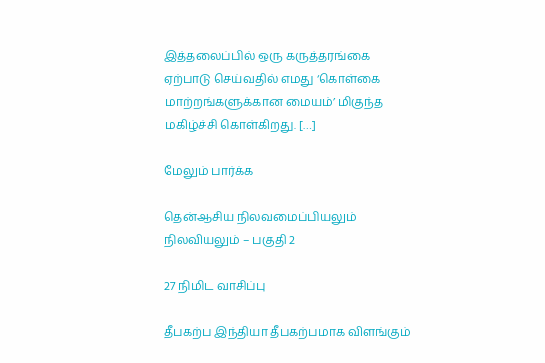இத்தலைப்பில் ஒரு கருத்தரங்கை ஏற்பாடு செய்வதில் எமது ‘கொள்கை மாற்றங்களுக்கான மையம்’ மிகுந்த மகிழ்ச்சி கொள்கிறது. […]

மேலும் பார்க்க

தென்ஆசிய நிலவமைப்பியலும் நிலவியலும் – பகுதி 2

27 நிமிட வாசிப்பு

தீபகற்ப இந்தியா தீபகற்பமாக விளங்கும்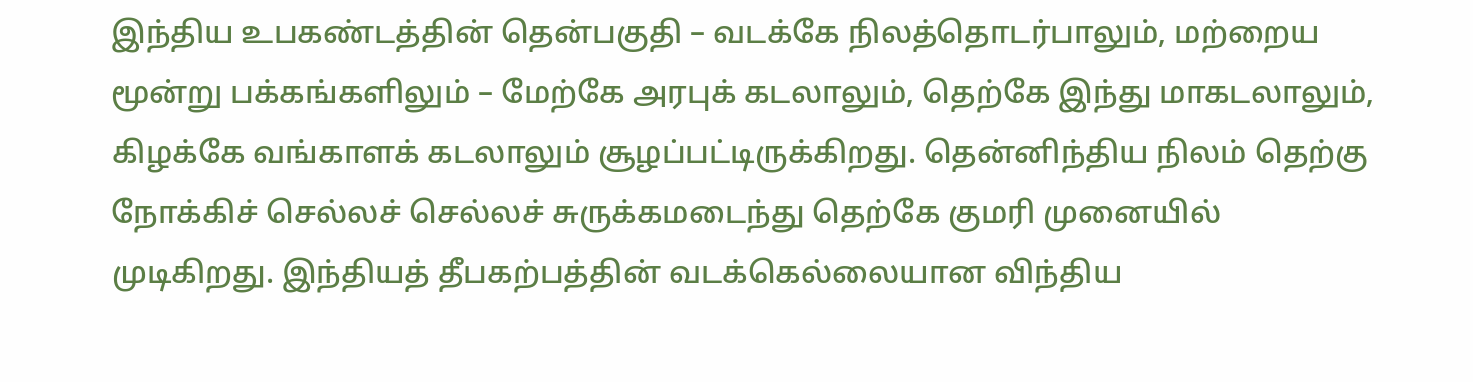இந்திய உபகண்டத்தின் தென்பகுதி – வடக்கே நிலத்தொடர்பாலும், மற்றைய மூன்று பக்கங்களிலும் – மேற்கே அரபுக் கடலாலும், தெற்கே இந்து மாகடலாலும், கிழக்கே வங்காளக் கடலாலும் சூழப்பட்டிருக்கிறது. தென்னிந்திய நிலம் தெற்கு நோக்கிச் செல்லச் செல்லச் சுருக்கமடைந்து தெற்கே குமரி முனையில் முடிகிறது. இந்தியத் தீபகற்பத்தின் வடக்கெல்லையான விந்திய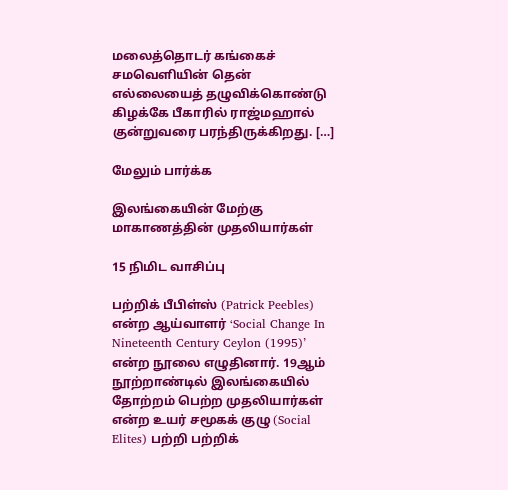மலைத்தொடர் கங்கைச் சமவெளியின் தென் எல்லையைத் தழுவிக்கொண்டு கிழக்கே பீகாரில் ராஜ்மஹால் குன்றுவரை பரந்திருக்கிறது. […]

மேலும் பார்க்க

இலங்கையின் மேற்கு மாகாணத்தின் முதலியார்கள்

15 நிமிட வாசிப்பு

பற்றிக் பீபிள்ஸ் (Patrick Peebles) என்ற ஆய்வாளர் ‘Social Change In Nineteenth Century Ceylon (1995)’ என்ற நூலை எழுதினார். 19ஆம் நூற்றாண்டில் இலங்கையில் தோற்றம் பெற்ற முதலியார்கள் என்ற உயர் சமூகக் குழு (Social Elites) பற்றி பற்றிக்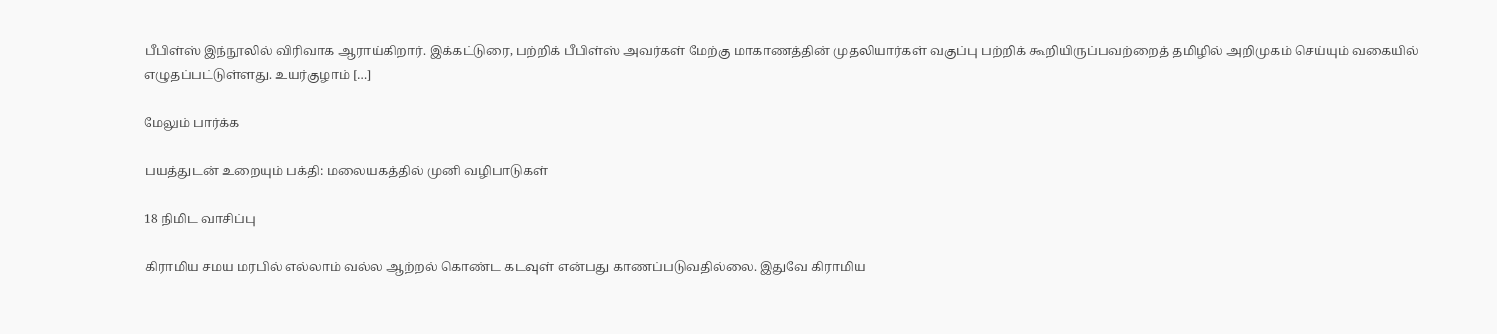பீபிள்ஸ் இந்நூலில் விரிவாக ஆராய்கிறார். இக்கட்டுரை, பற்றிக் பீபிள்ஸ் அவர்கள் மேற்கு மாகாணத்தின் முதலியார்கள் வகுப்பு பற்றிக் கூறியிருப்பவற்றைத் தமிழில் அறிமுகம் செய்யும் வகையில் எழுதப்பட்டுள்ளது. உயர்குழாம் […]

மேலும் பார்க்க

பயத்துடன் உறையும் பக்தி: மலையகத்தில் முனி வழிபாடுகள்

18 நிமிட வாசிப்பு

கிராமிய சமய மரபில் எல்லாம் வல்ல ஆற்றல் கொண்ட கடவுள் என்பது காணப்படுவதில்லை. இதுவே கிராமிய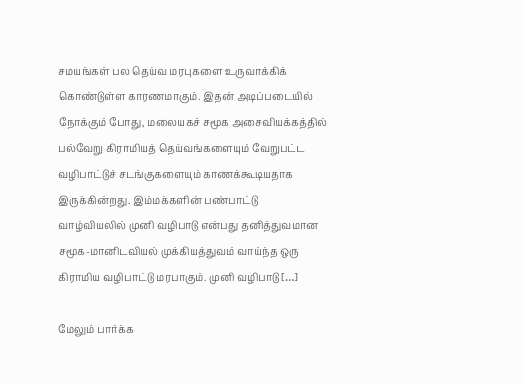சமயங்கள் பல தெய்வ மரபுகளை உருவாக்கிக் கொண்டுள்ள காரணமாகும். இதன் அடிப்படையில் நோக்கும் போது, மலையகச் சமூக அசைவியக்கத்தில் பல்வேறு கிராமியத் தெய்வங்களையும் வேறுபட்ட வழிபாட்டுச் சடங்குகளையும் காணக்கூடியதாக இருக்கின்றது. இம்மக்களின் பண்பாட்டு வாழ்வியலில் முனி வழிபாடு என்பது தனித்துவமான சமூக-மானிடவியல் முக்கியத்துவம் வாய்ந்த ஒரு கிராமிய வழிபாட்டு மரபாகும். முனி வழிபாடு […]

மேலும் பார்க்க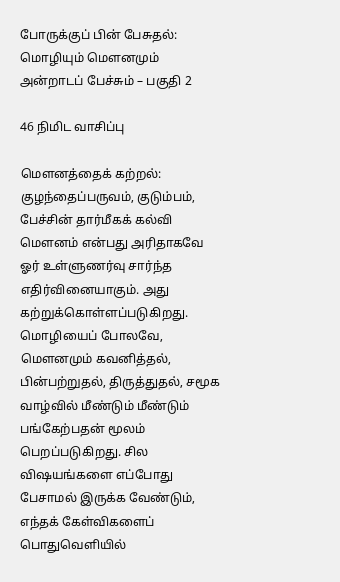போருக்குப் பின் பேசுதல்: மொழியும் மௌனமும் அன்றாடப் பேச்சும் – பகுதி 2

46 நிமிட வாசிப்பு

மௌனத்தைக் கற்றல்: குழந்தைப்பருவம், குடும்பம், பேச்சின் தார்மீகக் கல்வி மௌனம் என்பது அரிதாகவே ஓர் உள்ளுணர்வு சார்ந்த எதிர்வினையாகும். அது கற்றுக்கொள்ளப்படுகிறது. மொழியைப் போலவே, மௌனமும் கவனித்தல், பின்பற்றுதல், திருத்துதல், சமூக வாழ்வில் மீண்டும் மீண்டும் பங்கேற்பதன் மூலம் பெறப்படுகிறது. சில விஷயங்களை எப்போது பேசாமல் இருக்க வேண்டும், எந்தக் கேள்விகளைப் பொதுவெளியில்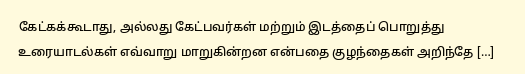கேட்கக்கூடாது, அல்லது கேட்பவர்கள் மற்றும் இடத்தைப் பொறுத்து உரையாடல்கள் எவ்வாறு மாறுகின்றன என்பதை குழந்தைகள் அறிந்தே […]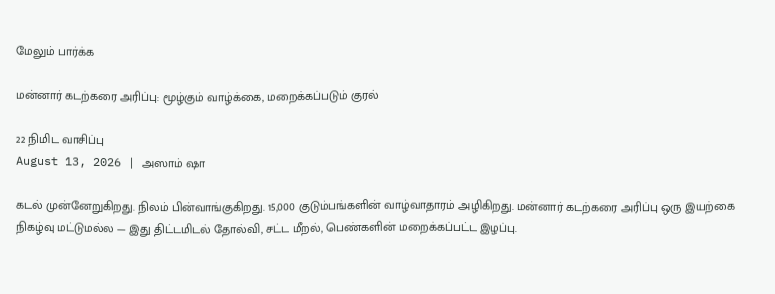மேலும் பார்க்க

மன்னார் கடற்கரை அரிப்பு: மூழ்கும் வாழ்க்கை, மறைக்கப்படும் குரல்

22 நிமிட வாசிப்பு
August 13, 2026 | அஸாம் ஷா

கடல் முன்னேறுகிறது. நிலம் பின்வாங்குகிறது. 15,000 குடும்பங்களின் வாழ்வாதாரம் அழிகிறது. மன்னார் கடற்கரை அரிப்பு ஒரு இயற்கை நிகழ்வு மட்டுமல்ல — இது திட்டமிடல் தோல்வி, சட்ட மீறல், பெண்களின் மறைக்கப்பட்ட இழப்பு.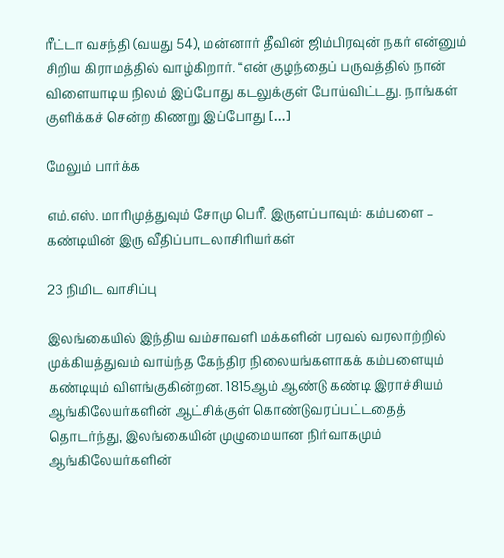ரீட்டா வசந்தி (வயது 54), மன்னார் தீவின் ஜிம்பிரவுன் நகர் என்னும் சிறிய கிராமத்தில் வாழ்கிறார். “என் குழந்தைப் பருவத்தில் நான் விளையாடிய நிலம் இப்போது கடலுக்குள் போய்விட்டது. நாங்கள் குளிக்கச் சென்ற கிணறு இப்போது […]

மேலும் பார்க்க

எம்.எஸ். மாரிமுத்துவும் சோமு பெரீ. இருளப்பாவும்: கம்பளை – கண்டியின் இரு வீதிப்பாடலாசிரியர்கள்

23 நிமிட வாசிப்பு

இலங்கையில் இந்திய வம்சாவளி மக்களின் பரவல் வரலாற்றில் முக்கியத்துவம் வாய்ந்த கேந்திர நிலையங்களாகக் கம்பளையும் கண்டியும் விளங்குகின்றன. 1815ஆம் ஆண்டு கண்டி இராச்சியம் ஆங்கிலேயர்களின் ஆட்சிக்குள் கொண்டுவரப்பட்டதைத் தொடர்ந்து, இலங்கையின் முழுமையான நிர்வாகமும் ஆங்கிலேயர்களின்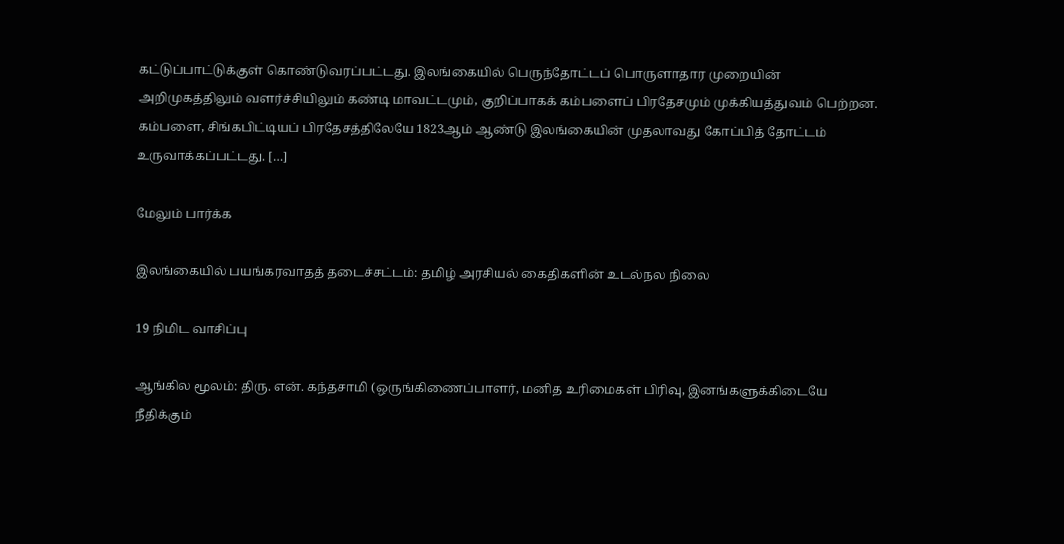கட்டுப்பாட்டுக்குள் கொண்டுவரப்பட்டது. இலங்கையில் பெருந்தோட்டப் பொருளாதார முறையின் அறிமுகத்திலும் வளர்ச்சியிலும் கண்டி மாவட்டமும், குறிப்பாகக் கம்பளைப் பிரதேசமும் முக்கியத்துவம் பெற்றன. கம்பளை, சிங்கபிட்டியப் பிரதேசத்திலேயே 1823ஆம் ஆண்டு இலங்கையின் முதலாவது கோப்பித் தோட்டம் உருவாக்கப்பட்டது. […]

மேலும் பார்க்க

இலங்கையில் பயங்கரவாதத் தடைச்சட்டம்: தமிழ் அரசியல் கைதிகளின் உடல்நல நிலை

19 நிமிட வாசிப்பு

ஆங்கில மூலம்: திரு. என். கந்தசாமி (ஒருங்கிணைப்பாளர், மனித உரிமைகள் பிரிவு, இனங்களுக்கிடையே நீதிக்கும்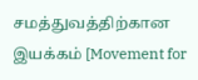சமத்துவத்திற்கான இயக்கம் [Movement for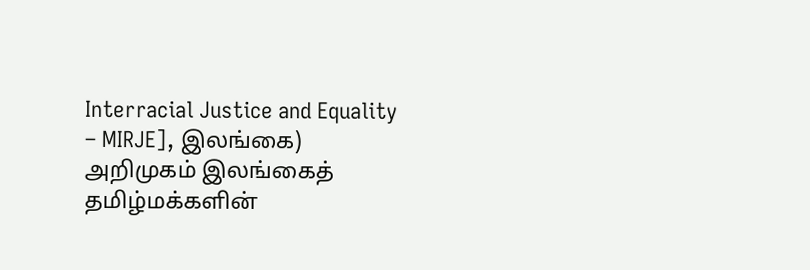Interracial Justice and Equality – MIRJE], இலங்கை) அறிமுகம் இலங்கைத் தமிழ்மக்களின்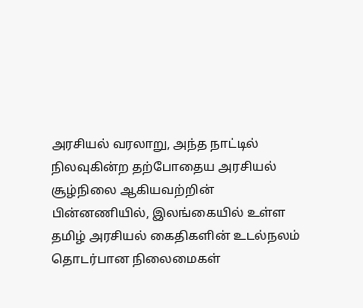அரசியல் வரலாறு, அந்த நாட்டில் நிலவுகின்ற தற்போதைய அரசியல் சூழ்நிலை ஆகியவற்றின் பின்னணியில், இலங்கையில் உள்ள தமிழ் அரசியல் கைதிகளின் உடல்நலம் தொடர்பான நிலைமைகள்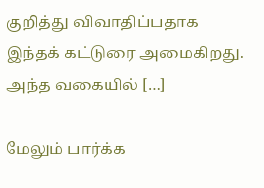குறித்து விவாதிப்பதாக இந்தக் கட்டுரை அமைகிறது. அந்த வகையில் […]

மேலும் பார்க்க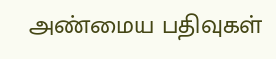அண்மைய பதிவுகள்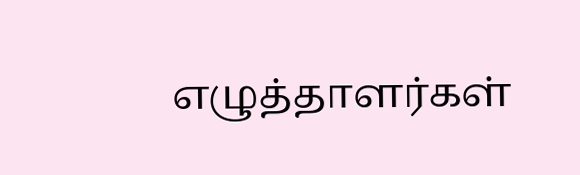எழுத்தாளர்கள்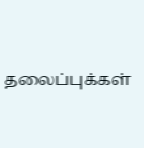தலைப்புக்கள்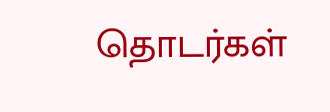தொடர்கள்